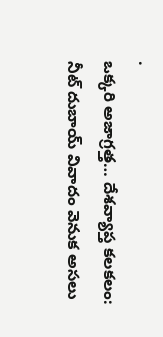.
ఒక్కరి అజాగ్రత్త… దేశవ్యాప్త కలకలం: నీట్ దుబాయ్ వివాదం వెనుక అసలు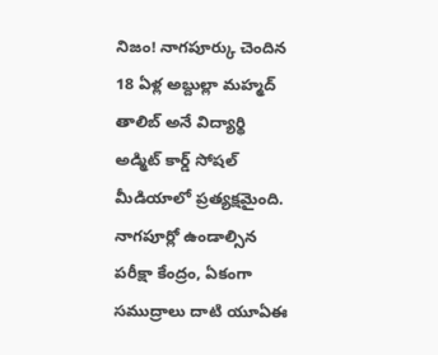నిజం! నాగపూర్కు చెందిన 18 ఏళ్ల అబ్దుల్లా మహ్మద్ తాలిబ్ అనే విద్యార్థి అడ్మిట్ కార్డ్ సోషల్ మీడియాలో ప్రత్యక్షమైంది.
నాగపూర్లో ఉండాల్సిన పరీక్షా కేంద్రం, ఏకంగా సముద్రాలు దాటి యూఏఈ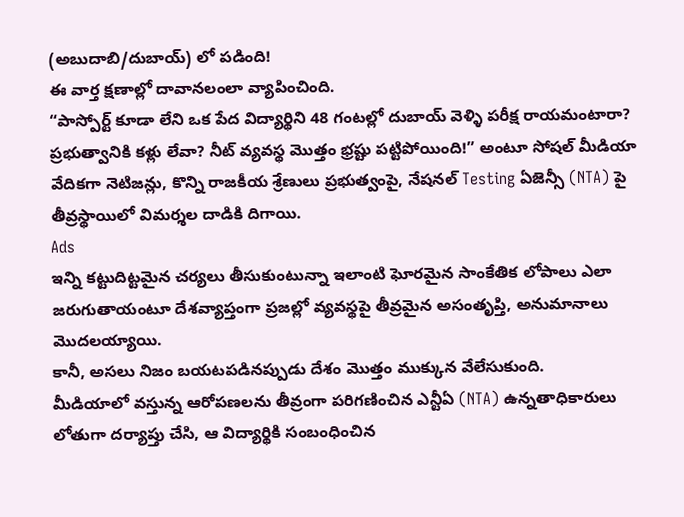(అబుదాబి/దుబాయ్) లో పడింది!
ఈ వార్త క్షణాల్లో దావానలంలా వ్యాపించింది.
“పాస్పోర్ట్ కూడా లేని ఒక పేద విద్యార్థిని 48 గంటల్లో దుబాయ్ వెళ్ళి పరీక్ష రాయమంటారా? ప్రభుత్వానికి కళ్లు లేవా? నీట్ వ్యవస్థ మొత్తం భ్రష్టు పట్టిపోయింది!” అంటూ సోషల్ మీడియా వేదికగా నెటిజన్లు, కొన్ని రాజకీయ శ్రేణులు ప్రభుత్వంపై, నేషనల్ Testing ఏజెన్సీ (NTA) పై తీవ్రస్థాయిలో విమర్శల దాడికి దిగాయి.
Ads
ఇన్ని కట్టుదిట్టమైన చర్యలు తీసుకుంటున్నా ఇలాంటి ఘోరమైన సాంకేతిక లోపాలు ఎలా జరుగుతాయంటూ దేశవ్యాప్తంగా ప్రజల్లో వ్యవస్థపై తీవ్రమైన అసంతృప్తి, అనుమానాలు మొదలయ్యాయి.
కానీ, అసలు నిజం బయటపడినప్పుడు దేశం మొత్తం ముక్కున వేలేసుకుంది.
మీడియాలో వస్తున్న ఆరోపణలను తీవ్రంగా పరిగణించిన ఎన్టీఏ (NTA) ఉన్నతాధికారులు లోతుగా దర్యాప్తు చేసి, ఆ విద్యార్థికి సంబంధించిన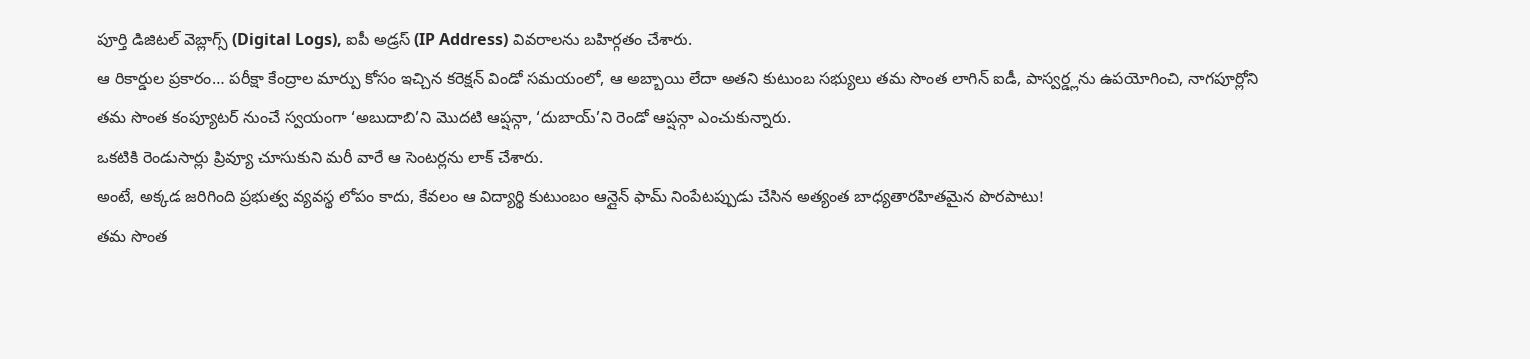పూర్తి డిజిటల్ వెబ్లాగ్స్ (Digital Logs), ఐపీ అడ్రస్ (IP Address) వివరాలను బహిర్గతం చేశారు.
ఆ రికార్డుల ప్రకారం… పరీక్షా కేంద్రాల మార్పు కోసం ఇచ్చిన కరెక్షన్ విండో సమయంలో, ఆ అబ్బాయి లేదా అతని కుటుంబ సభ్యులు తమ సొంత లాగిన్ ఐడీ, పాస్వర్డ్లను ఉపయోగించి, నాగపూర్లోని తమ సొంత కంప్యూటర్ నుంచే స్వయంగా ‘అబుదాబి’ని మొదటి ఆప్షన్గా, ‘దుబాయ్’ని రెండో ఆప్షన్గా ఎంచుకున్నారు.
ఒకటికి రెండుసార్లు ప్రివ్యూ చూసుకుని మరీ వారే ఆ సెంటర్లను లాక్ చేశారు.
అంటే, అక్కడ జరిగింది ప్రభుత్వ వ్యవస్థ లోపం కాదు, కేవలం ఆ విద్యార్థి కుటుంబం ఆన్లైన్ ఫామ్ నింపేటప్పుడు చేసిన అత్యంత బాధ్యతారహితమైన పొరపాటు!
తమ సొంత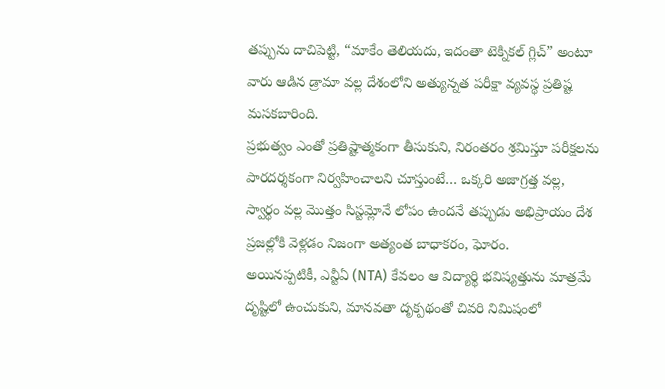తప్పును దాచిపెట్టి, “మాకేం తెలియదు, ఇదంతా టెక్నికల్ గ్లిచ్” అంటూ వారు ఆడిన డ్రామా వల్ల దేశంలోని అత్యున్నత పరీక్షా వ్యవస్థ ప్రతిష్ట మసకబారింది.
ప్రభుత్వం ఎంతో ప్రతిష్టాత్మకంగా తీసుకుని, నిరంతరం శ్రమిస్తూ పరీక్షలను పారదర్శకంగా నిర్వహించాలని చూస్తుంటే… ఒక్కరి అజాగ్రత్త వల్ల, స్వార్థం వల్ల మొత్తం సిస్టమ్లోనే లోపం ఉందనే తప్పుడు అభిప్రాయం దేశ ప్రజల్లోకి వెళ్లడం నిజంగా అత్యంత బాధాకరం, ఘోరం.
అయినప్పటికీ, ఎన్టీఏ (NTA) కేవలం ఆ విద్యార్థి భవిష్యత్తును మాత్రమే దృష్టిలో ఉంచుకుని, మానవతా దృక్పథంతో చివరి నిమిషంలో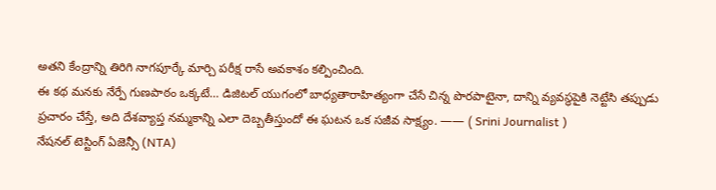అతని కేంద్రాన్ని తిరిగి నాగపూర్కే మార్చి పరీక్ష రాసే అవకాశం కల్పించింది.
ఈ కథ మనకు నేర్పే గుణపాఠం ఒక్కటే… డిజిటల్ యుగంలో బాధ్యతారాహిత్యంగా చేసే చిన్న పొరపాటైనా, దాన్ని వ్యవస్థపైకి నెట్టేసి తప్పుడు ప్రచారం చేస్తే, అది దేశవ్యాప్త నమ్మకాన్ని ఎలా దెబ్బతీస్తుందో ఈ ఘటన ఒక సజీవ సాక్ష్యం. —— ( Srini Journalist )
నేషనల్ టెస్టింగ్ ఏజెన్సీ (NTA)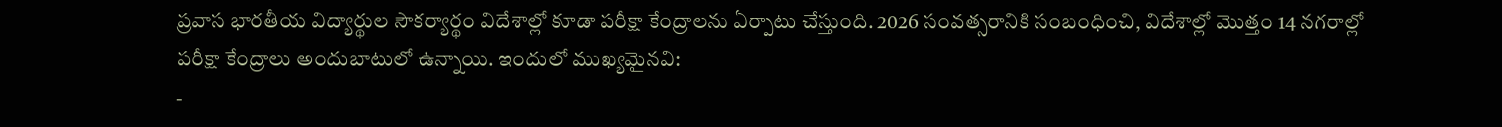ప్రవాస భారతీయ విద్యార్థుల సౌకర్యార్థం విదేశాల్లో కూడా పరీక్షా కేంద్రాలను ఏర్పాటు చేస్తుంది. 2026 సంవత్సరానికి సంబంధించి, విదేశాల్లో మొత్తం 14 నగరాల్లో పరీక్షా కేంద్రాలు అందుబాటులో ఉన్నాయి. ఇందులో ముఖ్యమైనవి:
-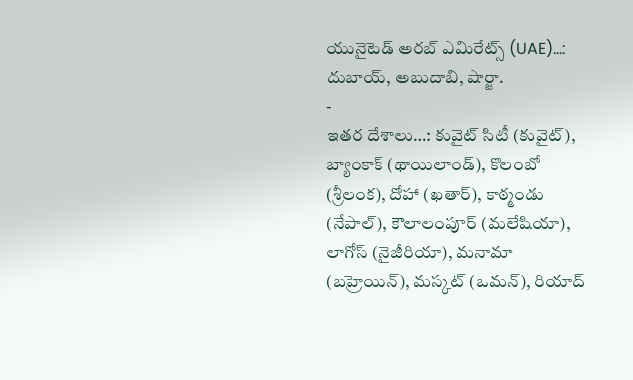యునైటెడ్ అరబ్ ఎమిరేట్స్ (UAE)…: దుబాయ్, అబుదాబి, షార్జా.
-
ఇతర దేశాలు…: కువైట్ సిటీ (కువైట్), బ్యాంకాక్ (థాయిలాండ్), కొలంబో (శ్రీలంక), దోహా (ఖతార్), కాఠ్మండు (నేపాల్), కౌలాలంపూర్ (మలేషియా), లాగోస్ (నైజీరియా), మనామా (బహ్రెయిన్), మస్కట్ (ఒమన్), రియాద్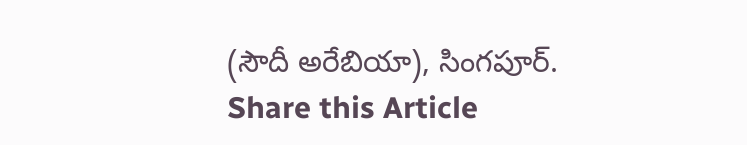(సౌదీ అరేబియా), సింగపూర్.
Share this Article